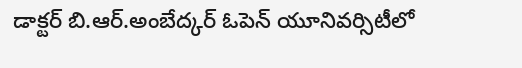డాక్టర్ బి.ఆర్.అంబేద్కర్ ఓపెన్ యూనివర్సిటీలో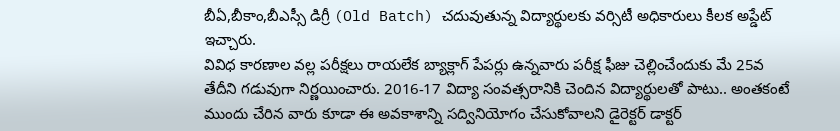బీఏ,బీకాం,బీఎస్సీ డిగ్రీ (Old Batch) చదువుతున్న విద్యార్థులకు వర్సిటీ అధికారులు కీలక అప్డేట్ ఇచ్చారు.
వివిధ కారణాల వల్ల పరీక్షలు రాయలేక బ్యాక్లాగ్ పేపర్లు ఉన్నవారు పరీక్ష ఫీజు చెల్లించేందుకు మే 25వ తేదీని గడువుగా నిర్ణయించారు. 2016-17 విద్యా సంవత్సరానికి చెందిన విద్యార్థులతో పాటు.. అంతకంటే ముందు చేరిన వారు కూడా ఈ అవకాశాన్ని సద్వినియోగం చేసుకోవాలని డైరెక్టర్ డాక్టర్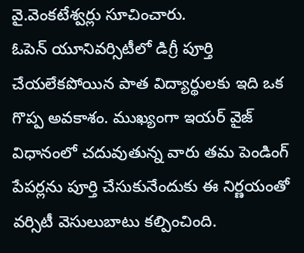వై.వెంకటేశ్వర్లు సూచించారు.
ఓపెన్ యూనివర్సిటీలో డిగ్రీ పూర్తి చేయలేకపోయిన పాత విద్యార్థులకు ఇది ఒక గొప్ప అవకాశం. ముఖ్యంగా ఇయర్ వైజ్ విధానంలో చదువుతున్న వారు తమ పెండింగ్ పేపర్లను పూర్తి చేసుకునేందుకు ఈ నిర్ణయంతో వర్సిటీ వెసులుబాటు కల్పించింది.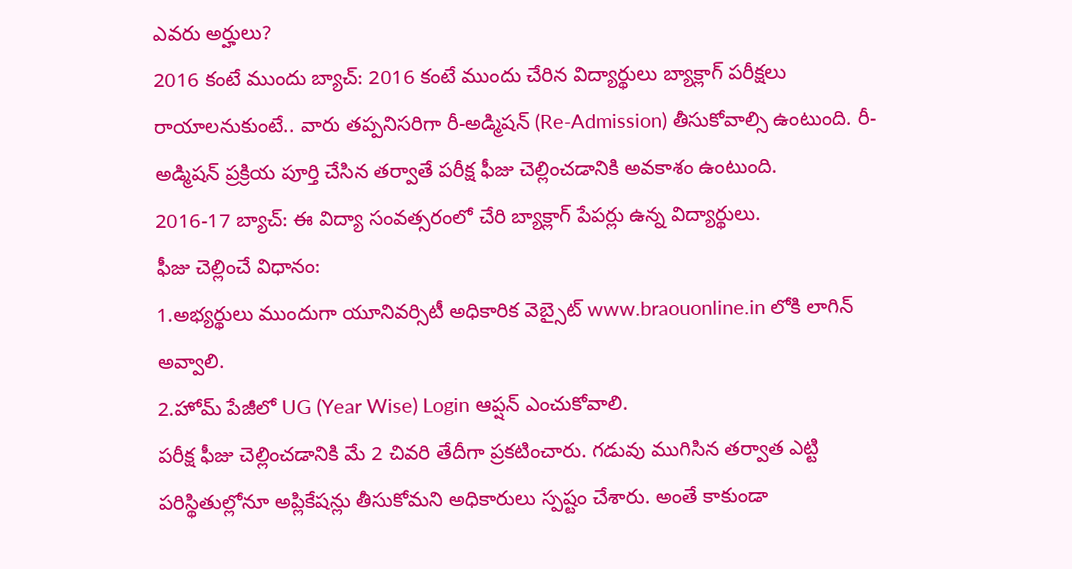ఎవరు అర్హులు?
2016 కంటే ముందు బ్యాచ్: 2016 కంటే ముందు చేరిన విద్యార్థులు బ్యాక్లాగ్ పరీక్షలు రాయాలనుకుంటే.. వారు తప్పనిసరిగా రీ-అడ్మిషన్ (Re-Admission) తీసుకోవాల్సి ఉంటుంది. రీ-అడ్మిషన్ ప్రక్రియ పూర్తి చేసిన తర్వాతే పరీక్ష ఫీజు చెల్లించడానికి అవకాశం ఉంటుంది.
2016-17 బ్యాచ్: ఈ విద్యా సంవత్సరంలో చేరి బ్యాక్లాగ్ పేపర్లు ఉన్న విద్యార్థులు.
ఫీజు చెల్లించే విధానం:
1.అభ్యర్థులు ముందుగా యూనివర్సిటీ అధికారిక వెబ్సైట్ www.braouonline.in లోకి లాగిన్ అవ్వాలి.
2.హోమ్ పేజీలో UG (Year Wise) Login ఆప్షన్ ఎంచుకోవాలి.
పరీక్ష ఫీజు చెల్లించడానికి మే 2 చివరి తేదీగా ప్రకటించారు. గడువు ముగిసిన తర్వాత ఎట్టి పరిస్థితుల్లోనూ అప్లికేషన్లు తీసుకోమని అధికారులు స్పష్టం చేశారు. అంతే కాకుండా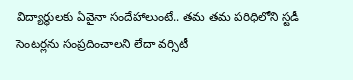విద్యార్థులకు ఏవైనా సందేహాలుంటే.. తమ తమ పరిధిలోని స్టడీ సెంటర్లను సంప్రదించాలని లేదా వర్సిటీ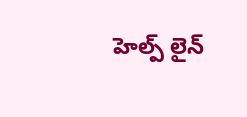హెల్ప్ లైన్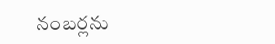నంబర్లను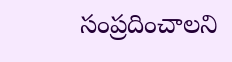సంప్రదించాలని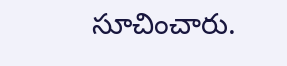సూచించారు.